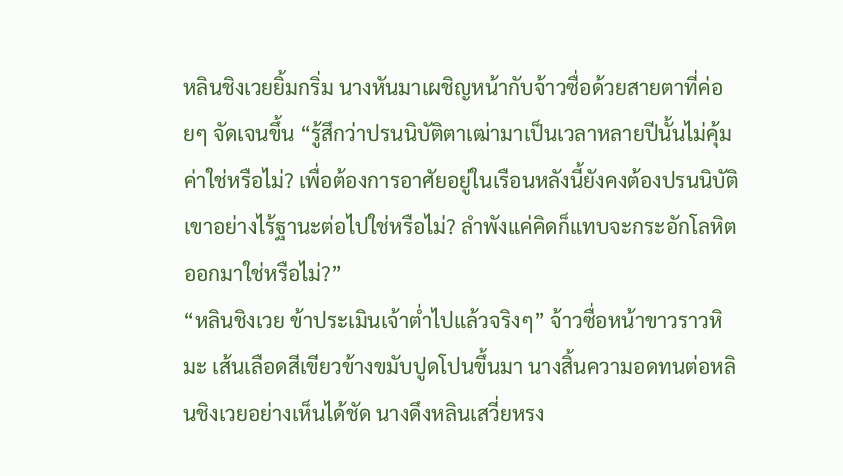หลินชิงเวยยิ้มกริ่ม นางหันมาเผชิญหน้ากับจ้าวซื่อด้วยสายตาที่ค่อยๆ จัดเจนขึ้น “รู้สึกว่าปรนนิบัติตาเฒ่ามาเป็นเวลาหลายปีนั้นไม่คุ้มค่าใช่หรือไม่? เพื่อต้องการอาศัยอยู่ในเรือนหลังนี้ยังคงต้องปรนนิบัติเขาอย่างไร้ฐานะต่อไปใช่หรือไม่? ลำพังแค่คิดก็แทบจะกระอักโลหิตออกมาใช่หรือไม่?”
“หลินชิงเวย ข้าประเมินเจ้าต่ำไปแล้วจริงๆ” จ้าวซื่อหน้าขาวราวหิมะ เส้นเลือดสีเขียวข้างขมับปูดโปนขึ้นมา นางสิ้นความอดทนต่อหลินชิงเวยอย่างเห็นได้ชัด นางดึงหลินเสวี่ยหรง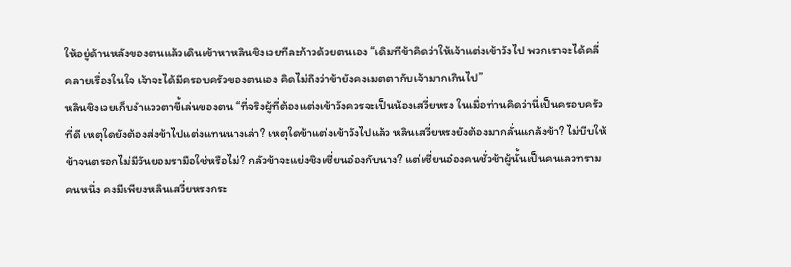ให้อยู่ด้านหลังของตนแล้วเดินเข้าหาหลินชิงเวยทีละก้าวด้วยตนเอง “เดิมทีข้าคิดว่าให้เจ้าแต่งเข้าวังไป พวกเราจะได้คลี่คลายเรื่องในใจ เจ้าจะได้มีครอบครัวของตนเอง คิดไม่ถึงว่าข้ายังคงเมตตากับเจ้ามากเกินไป”
หลินชิงเวยเก็บงำแววตาขี้เล่นของตน “ที่จริงผู้ที่ต้องแต่งเข้าวังควรจะเป็นน้องเสวี่ยหรง ในเมื่อท่านคิดว่านี่เป็นครอบครัวที่ดี เหตุใดยังต้องส่งข้าไปแต่งแทนนางเล่า? เหตุใดข้าแต่งเข้าวังไปแล้ว หลินเสวี่ยหรงยังต้องมากลั่นแกล้งข้า? ไม่บีบให้ข้าจนตรอกไม่มีวันยอมรามือใช่หรือไม่? กลัวข้าจะแย่งชิงเซี่ยนอ๋องกับนาง? แต่เซี่ยนอ๋องคนชั่วช้าผู้นั้นเป็นคนเลวทรามคนหนึ่ง คงมีเพียงหลินเสวี่ยหรงกระ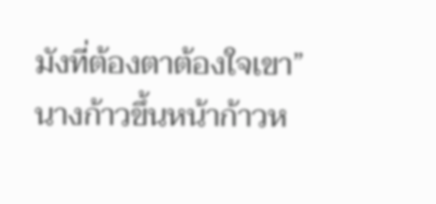มังที่ต้องตาต้องใจเขา” นางก้าวขึ้นหน้าก้าวห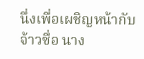นึ่งเพื่อเผชิญหน้ากับจ้าวซื่อ นาง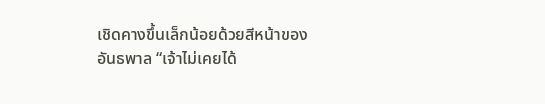เชิดคางขึ้นเล็กน้อยด้วยสีหน้าของอันธพาล “เจ้าไม่เคยได้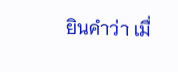ยินคำว่า เมื่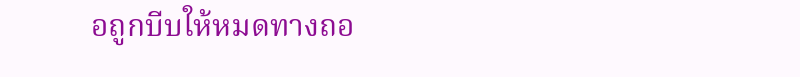อถูกบีบให้หมดทางถอ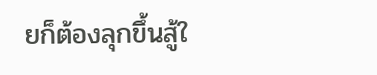ยก็ต้องลุกขึ้นสู้ใ